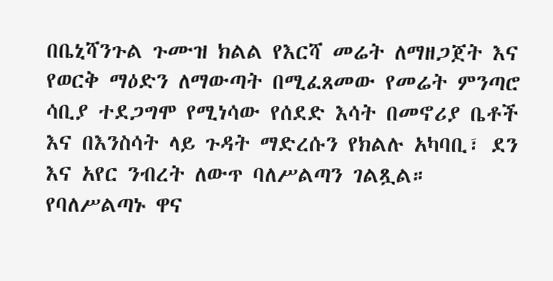በቤኒሻንጉል ጉሙዝ ክልል የእርሻ መሬት ለማዘጋጀት እና የወርቅ ማዕድን ለማውጣት በሚፈጸመው የመሬት ምንጣሮ ሳቢያ ተደጋግሞ የሚነሳው የሰደድ እሳት በመኖሪያ ቤቶች እና በእንስሳት ላይ ጉዳት ማድረሱን የክልሉ አካባቢ፣ ደን እና አየር ንብረት ለውጥ ባለሥልጣን ገልጿል።
የባለሥልጣኑ ዋና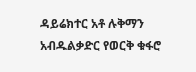ዳይሬክተር አቶ ሉቅማን አብዱልቃድር የወርቅ ቁፋሮ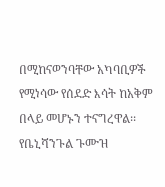በሚከናወንባቸው አካባቢዎች የሚነሳው የሰደድ እሳት ከአቅም በላይ መሆኑን ተናግረዋል፡፡
የቤኒሻንጉል ጉሙዝ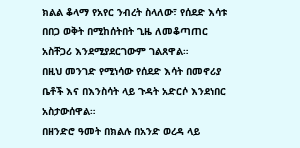ክልል ቆላማ የአየር ንብረት ስላለው፣ የሰደድ እሳቱ በበጋ ወቅት በሚከሰትበት ጊዜ ለመቆጣጠር አስቸጋሪ እንደሚያደርገውም ገልጸዋል።
በዚህ መንገድ የሚነሳው የሰደድ እሳት በመኖሪያ ቤቶች እና በእንስሳት ላይ ጉዳት አድርሶ እንደነበር አስታውሰዋል።
በዘንድሮ ዓመት በክልሉ በአንድ ወረዳ ላይ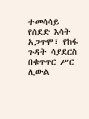ተመሳሳይ የሰደድ እሳት አጋጥሞ፣ የከፋ ጉዳት ሳያደርስ በቁጥጥር ሥር ሊውል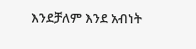እንደቻለም እንደ አብነት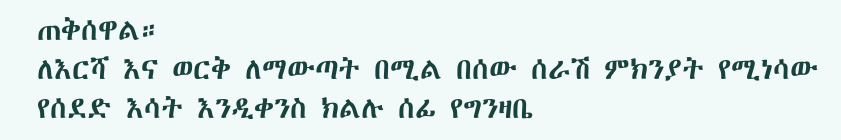ጠቅሰዋል።
ለእርሻ እና ወርቅ ለማውጣት በሚል በሰው ሰራሽ ምክንያት የሚነሳው የሰደድ እሳት እንዲቀንስ ክልሉ ሰፊ የግንዛቤ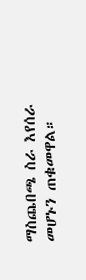ማስጨበጫ ስራ እየሰራ መሆኑን ጠቁመዋል።